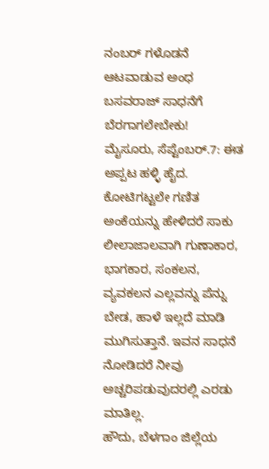ನಂಬರ್ ಗಳೊಡನೆ ಆಟವಾಡುವ ಅಂಧ ಬಸವರಾಜ್ ಸಾಧನೆಗೆ ಬೆರಗಾಗಲೇಬೇಕು!
ಮೈಸೂರು, ಸೆಪ್ಟೆಂಬರ್.7: ಈತ ಅಪ್ಪಟ ಹಳ್ಳಿ ಹೈದ. ಕೋಟಿಗಟ್ಟಲೇ ಗಣಿತ ಅಂಕೆಯನ್ನು ಹೇಳಿದರೆ ಸಾಕು ಲೀಲಾಜಾಲವಾಗಿ ಗುಣಾಕಾರ, ಭಾಗಕಾರ, ಸಂಕಲನ, ವ್ಯವಕಲನ ಎಲ್ಲವನ್ನು ಪೆನ್ನು ಬೇಡ, ಹಾಳೆ ಇಲ್ಲದೆ ಮಾಡಿ ಮುಗಿಸುತ್ತಾನೆ. ಇವನ ಸಾಧನೆ ನೋಡಿದರೆ ನೀವು ಅಚ್ಚರಿಪಡುವುದರಲ್ಲಿ ಎರಡು ಮಾತಿಲ್ಲ.
ಹೌದು, ಬೆಳಗಾಂ ಜಿಲ್ಲೆಯ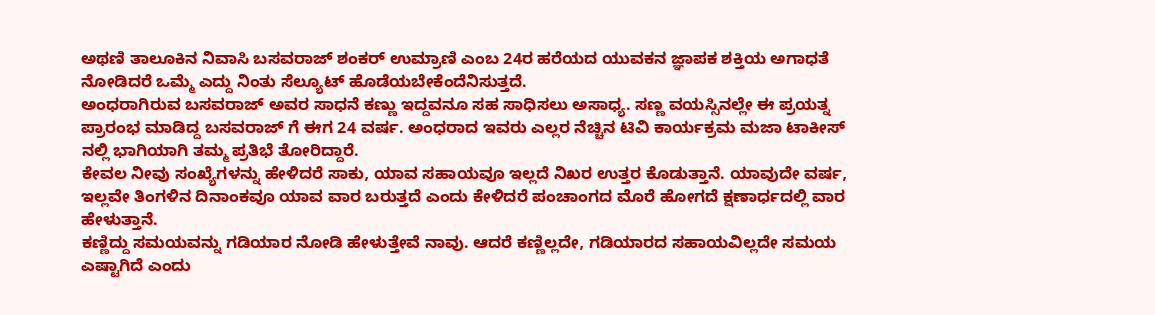ಅಥಣಿ ತಾಲೂಕಿನ ನಿವಾಸಿ ಬಸವರಾಜ್ ಶಂಕರ್ ಉಮ್ರಾಣಿ ಎಂಬ 24ರ ಹರೆಯದ ಯುವಕನ ಜ್ಞಾಪಕ ಶಕ್ತಿಯ ಅಗಾಧತೆ ನೋಡಿದರೆ ಒಮ್ಮೆ ಎದ್ದು ನಿಂತು ಸೆಲ್ಯೂಟ್ ಹೊಡೆಯಬೇಕೆಂದೆನಿಸುತ್ತದೆ.
ಅಂಧರಾಗಿರುವ ಬಸವರಾಜ್ ಅವರ ಸಾಧನೆ ಕಣ್ಣು ಇದ್ದವನೂ ಸಹ ಸಾಧಿಸಲು ಅಸಾಧ್ಯ. ಸಣ್ಣ ವಯಸ್ಸಿನಲ್ಲೇ ಈ ಪ್ರಯತ್ನ ಪ್ರಾರಂಭ ಮಾಡಿದ್ದ ಬಸವರಾಜ್ ಗೆ ಈಗ 24 ವರ್ಷ. ಅಂಧರಾದ ಇವರು ಎಲ್ಲರ ನೆಚ್ಚಿನ ಟಿವಿ ಕಾರ್ಯಕ್ರಮ ಮಜಾ ಟಾಕೀಸ್ ನಲ್ಲಿ ಭಾಗಿಯಾಗಿ ತಮ್ಮ ಪ್ರತಿಭೆ ತೋರಿದ್ದಾರೆ.
ಕೇವಲ ನೀವು ಸಂಖ್ಯೆಗಳನ್ನು ಹೇಳಿದರೆ ಸಾಕು, ಯಾವ ಸಹಾಯವೂ ಇಲ್ಲದೆ ನಿಖರ ಉತ್ತರ ಕೊಡುತ್ತಾನೆ. ಯಾವುದೇ ವರ್ಷ, ಇಲ್ಲವೇ ತಿಂಗಳಿನ ದಿನಾಂಕವೂ ಯಾವ ವಾರ ಬರುತ್ತದೆ ಎಂದು ಕೇಳಿದರೆ ಪಂಚಾಂಗದ ಮೊರೆ ಹೋಗದೆ ಕ್ಷಣಾರ್ಧದಲ್ಲಿ ವಾರ ಹೇಳುತ್ತಾನೆ.
ಕಣ್ಣಿದ್ದು ಸಮಯವನ್ನು ಗಡಿಯಾರ ನೋಡಿ ಹೇಳುತ್ತೇವೆ ನಾವು. ಆದರೆ ಕಣ್ಣಿಲ್ಲದೇ, ಗಡಿಯಾರದ ಸಹಾಯವಿಲ್ಲದೇ ಸಮಯ ಎಷ್ಟಾಗಿದೆ ಎಂದು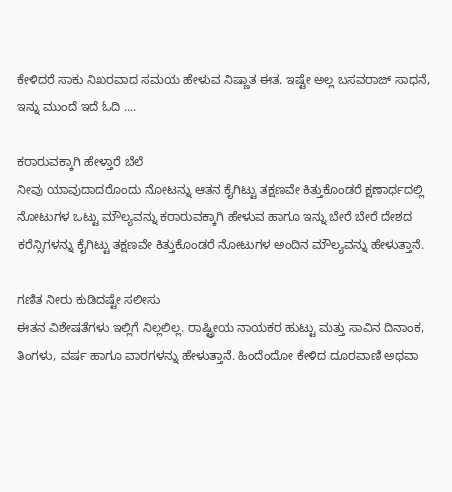ಕೇಳಿದರೆ ಸಾಕು ನಿಖರವಾದ ಸಮಯ ಹೇಳುವ ನಿಷ್ಣಾತ ಈತ. ಇಷ್ಟೇ ಅಲ್ಲ ಬಸವರಾಜ್ ಸಾಧನೆ, ಇನ್ನು ಮುಂದೆ ಇದೆ ಓದಿ ....

ಕರಾರುವಕ್ಕಾಗಿ ಹೇಳ್ತಾರೆ ಬೆಲೆ
ನೀವು ಯಾವುದಾದರೊಂದು ನೋಟನ್ನು ಆತನ ಕೈಗಿಟ್ಟು ತಕ್ಷಣವೇ ಕಿತ್ತುಕೊಂಡರೆ ಕ್ಷಣಾರ್ಧದಲ್ಲಿ ನೋಟುಗಳ ಒಟ್ಟು ಮೌಲ್ಯವನ್ನು ಕರಾರುವಕ್ಕಾಗಿ ಹೇಳುವ ಹಾಗೂ ಇನ್ನು ಬೇರೆ ಬೇರೆ ದೇಶದ ಕರೆನ್ಸಿಗಳನ್ನು ಕೈಗಿಟ್ಟು ತಕ್ಷಣವೇ ಕಿತ್ತುಕೊಂಡರೆ ನೋಟುಗಳ ಅಂದಿನ ಮೌಲ್ಯವನ್ನು ಹೇಳುತ್ತಾನೆ.

ಗಣಿತ ನೀರು ಕುಡಿದಷ್ಟೇ ಸಲೀಸು
ಈತನ ವಿಶೇಷತೆಗಳು ಇಲ್ಲಿಗೆ ನಿಲ್ಲಲಿಲ್ಲ. ರಾಷ್ಟ್ರೀಯ ನಾಯಕರ ಹುಟ್ಟು ಮತ್ತು ಸಾವಿನ ದಿನಾಂಕ, ತಿಂಗಳು, ವರ್ಷ ಹಾಗೂ ವಾರಗಳನ್ನು ಹೇಳುತ್ತಾನೆ. ಹಿಂದೆಂದೋ ಕೇಳಿದ ದೂರವಾಣಿ ಅಥವಾ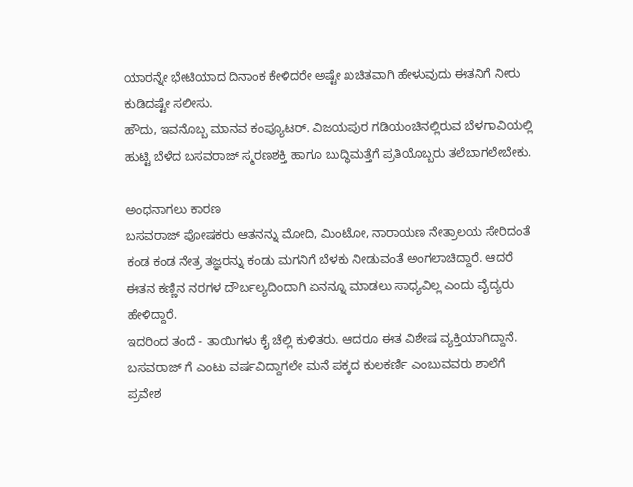ಯಾರನ್ನೇ ಭೇಟಿಯಾದ ದಿನಾಂಕ ಕೇಳಿದರೇ ಅಷ್ಟೇ ಖಚಿತವಾಗಿ ಹೇಳುವುದು ಈತನಿಗೆ ನೀರು ಕುಡಿದಷ್ಟೇ ಸಲೀಸು.
ಹೌದು, ಇವನೊಬ್ಬ ಮಾನವ ಕಂಪ್ಯೂಟರ್. ವಿಜಯಪುರ ಗಡಿಯಂಚಿನಲ್ಲಿರುವ ಬೆಳಗಾವಿಯಲ್ಲಿ ಹುಟ್ಟಿ ಬೆಳೆದ ಬಸವರಾಜ್ ಸ್ಮರಣಶಕ್ತಿ ಹಾಗೂ ಬುದ್ಧಿಮತ್ತೆಗೆ ಪ್ರತಿಯೊಬ್ಬರು ತಲೆಬಾಗಲೇಬೇಕು.

ಅಂಧನಾಗಲು ಕಾರಣ
ಬಸವರಾಜ್ ಪೋಷಕರು ಆತನನ್ನು ಮೋದಿ, ಮಿಂಟೋ, ನಾರಾಯಣ ನೇತ್ರಾಲಯ ಸೇರಿದಂತೆ ಕಂಡ ಕಂಡ ನೇತ್ರ ತಜ್ಞರನ್ನು ಕಂಡು ಮಗನಿಗೆ ಬೆಳಕು ನೀಡುವಂತೆ ಅಂಗಲಾಚಿದ್ದಾರೆ. ಆದರೆ ಈತನ ಕಣ್ಣಿನ ನರಗಳ ದೌರ್ಬಲ್ಯದಿಂದಾಗಿ ಏನನ್ನೂ ಮಾಡಲು ಸಾಧ್ಯವಿಲ್ಲ ಎಂದು ವೈದ್ಯರು ಹೇಳಿದ್ದಾರೆ.
ಇದರಿಂದ ತಂದೆ - ತಾಯಿಗಳು ಕೈ ಚೆಲ್ಲಿ ಕುಳಿತರು. ಆದರೂ ಈತ ವಿಶೇಷ ವ್ಯಕ್ತಿಯಾಗಿದ್ದಾನೆ. ಬಸವರಾಜ್ ಗೆ ಎಂಟು ವರ್ಷವಿದ್ದಾಗಲೇ ಮನೆ ಪಕ್ಕದ ಕುಲಕರ್ಣಿ ಎಂಬುವವರು ಶಾಲೆಗೆ ಪ್ರವೇಶ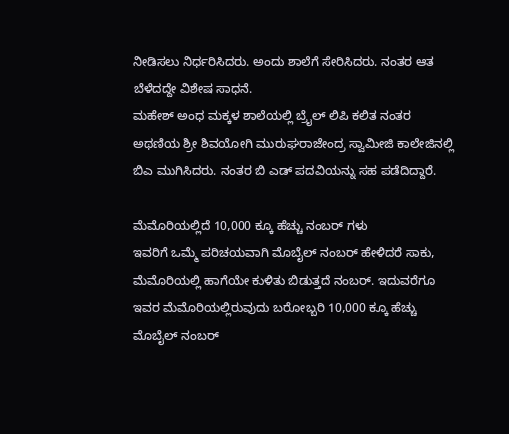ನೀಡಿಸಲು ನಿರ್ಧರಿಸಿದರು. ಅಂದು ಶಾಲೆಗೆ ಸೇರಿಸಿದರು. ನಂತರ ಆತ ಬೆಳೆದದ್ದೇ ವಿಶೇಷ ಸಾಧನೆ.
ಮಹೇಶ್ ಅಂಧ ಮಕ್ಕಳ ಶಾಲೆಯಲ್ಲಿ ಬ್ರೈಲ್ ಲಿಪಿ ಕಲಿತ ನಂತರ ಅಥಣಿಯ ಶ್ರೀ ಶಿವಯೋಗಿ ಮುರುಘರಾಜೇಂದ್ರ ಸ್ವಾಮೀಜಿ ಕಾಲೇಜಿನಲ್ಲಿ ಬಿಎ ಮುಗಿಸಿದರು. ನಂತರ ಬಿ ಎಡ್ ಪದವಿಯನ್ನು ಸಹ ಪಡೆದಿದ್ದಾರೆ.

ಮೆಮೊರಿಯಲ್ಲಿದೆ 10,000 ಕ್ಕೂ ಹೆಚ್ಚು ನಂಬರ್ ಗಳು
ಇವರಿಗೆ ಒಮ್ಮೆ ಪರಿಚಯವಾಗಿ ಮೊಬೈಲ್ ನಂಬರ್ ಹೇಳಿದರೆ ಸಾಕು, ಮೆಮೊರಿಯಲ್ಲಿ ಹಾಗೆಯೇ ಕುಳಿತು ಬಿಡುತ್ತದೆ ನಂಬರ್. ಇದುವರೆಗೂ ಇವರ ಮೆಮೊರಿಯಲ್ಲಿರುವುದು ಬರೋಬ್ಬರಿ 10,000 ಕ್ಕೂ ಹೆಚ್ಚು ಮೊಬೈಲ್ ನಂಬರ್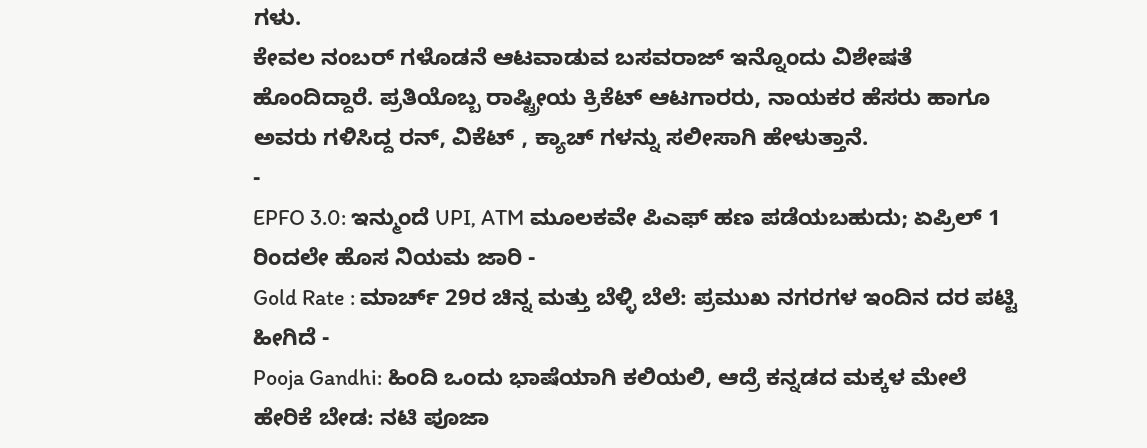ಗಳು.
ಕೇವಲ ನಂಬರ್ ಗಳೊಡನೆ ಆಟವಾಡುವ ಬಸವರಾಜ್ ಇನ್ನೊಂದು ವಿಶೇಷತೆ ಹೊಂದಿದ್ದಾರೆ. ಪ್ರತಿಯೊಬ್ಬ ರಾಷ್ಟ್ರೀಯ ಕ್ರಿಕೆಟ್ ಆಟಗಾರರು, ನಾಯಕರ ಹೆಸರು ಹಾಗೂ ಅವರು ಗಳಿಸಿದ್ದ ರನ್, ವಿಕೆಟ್ , ಕ್ಯಾಚ್ ಗಳನ್ನು ಸಲೀಸಾಗಿ ಹೇಳುತ್ತಾನೆ.
-
EPFO 3.0: ಇನ್ಮುಂದೆ UPI, ATM ಮೂಲಕವೇ ಪಿಎಫ್ ಹಣ ಪಡೆಯಬಹುದು; ಏಪ್ರಿಲ್ 1 ರಿಂದಲೇ ಹೊಸ ನಿಯಮ ಜಾರಿ -
Gold Rate : ಮಾರ್ಚ್ 29ರ ಚಿನ್ನ ಮತ್ತು ಬೆಳ್ಳಿ ಬೆಲೆ: ಪ್ರಮುಖ ನಗರಗಳ ಇಂದಿನ ದರ ಪಟ್ಟಿ ಹೀಗಿದೆ -
Pooja Gandhi: ಹಿಂದಿ ಒಂದು ಭಾಷೆಯಾಗಿ ಕಲಿಯಲಿ, ಆದ್ರೆ ಕನ್ನಡದ ಮಕ್ಕಳ ಮೇಲೆ ಹೇರಿಕೆ ಬೇಡ: ನಟಿ ಪೂಜಾ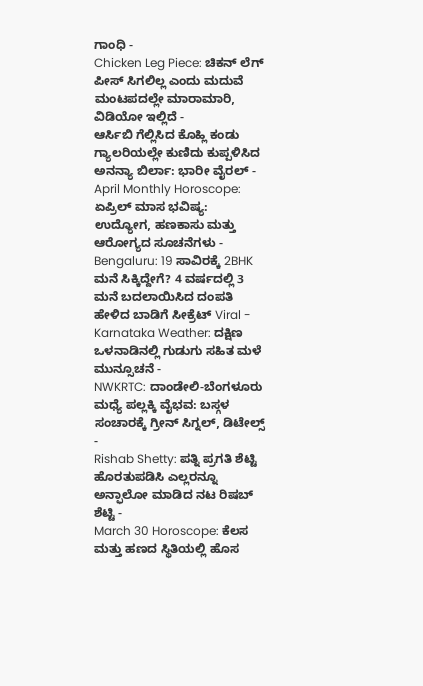ಗಾಂಧಿ -
Chicken Leg Piece: ಚಿಕನ್ ಲೆಗ್ ಪೀಸ್ ಸಿಗಲಿಲ್ಲ ಎಂದು ಮದುವೆ ಮಂಟಪದಲ್ಲೇ ಮಾರಾಮಾರಿ, ವಿಡಿಯೋ ಇಲ್ಲಿದೆ -
ಆರ್ಸಿಬಿ ಗೆಲ್ಲಿಸಿದ ಕೊಹ್ಲಿ ಕಂಡು ಗ್ಯಾಲರಿಯಲ್ಲೇ ಕುಣಿದು ಕುಪ್ಪಳಿಸಿದ ಅನನ್ಯಾ ಬಿರ್ಲಾ: ಭಾರೀ ವೈರಲ್ -
April Monthly Horoscope: ಏಪ್ರಿಲ್ ಮಾಸ ಭವಿಷ್ಯ: ಉದ್ಯೋಗ, ಹಣಕಾಸು ಮತ್ತು ಆರೋಗ್ಯದ ಸೂಚನೆಗಳು -
Bengaluru: 19 ಸಾವಿರಕ್ಕೆ 2BHK ಮನೆ ಸಿಕ್ಕಿದ್ದೇಗೆ? 4 ವರ್ಷದಲ್ಲಿ 3 ಮನೆ ಬದಲಾಯಿಸಿದ ದಂಪತಿ ಹೇಳಿದ ಬಾಡಿಗೆ ಸೀಕ್ರೆಟ್ Viral -
Karnataka Weather: ದಕ್ಷಿಣ ಒಳನಾಡಿನಲ್ಲಿ ಗುಡುಗು ಸಹಿತ ಮಳೆ ಮುನ್ಸೂಚನೆ -
NWKRTC: ದಾಂಡೇಲಿ-ಬೆಂಗಳೂರು ಮಧ್ಯೆ ಪಲ್ಲಕ್ಕಿ ವೈಭವ: ಬಸ್ಗಳ ಸಂಚಾರಕ್ಕೆ ಗ್ರೀನ್ ಸಿಗ್ನಲ್, ಡಿಟೇಲ್ಸ್ -
Rishab Shetty: ಪತ್ನಿ ಪ್ರಗತಿ ಶೆಟ್ಟಿ ಹೊರತುಪಡಿಸಿ ಎಲ್ಲರನ್ನೂ ಅನ್ಫಾಲೋ ಮಾಡಿದ ನಟ ರಿಷಬ್ ಶೆಟ್ಟಿ -
March 30 Horoscope: ಕೆಲಸ ಮತ್ತು ಹಣದ ಸ್ಥಿತಿಯಲ್ಲಿ ಹೊಸ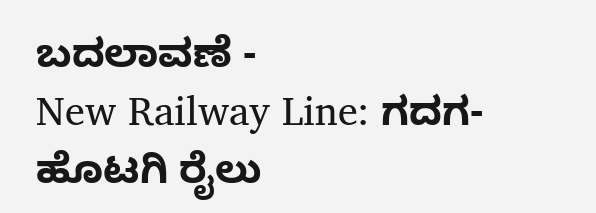ಬದಲಾವಣೆ -
New Railway Line: ಗದಗ-ಹೊಟಗಿ ರೈಲು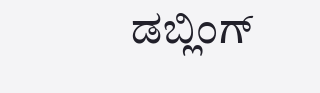ಡಬ್ಲಿಂಗ್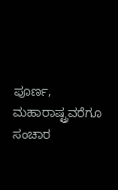ಪೂರ್ಣ, ಮಹಾರಾಷ್ಟ್ರವರೆಗೂ ಸಂಚಾರ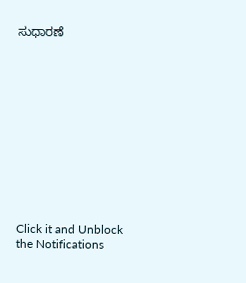ಸುಧಾರಣೆ












Click it and Unblock the Notifications